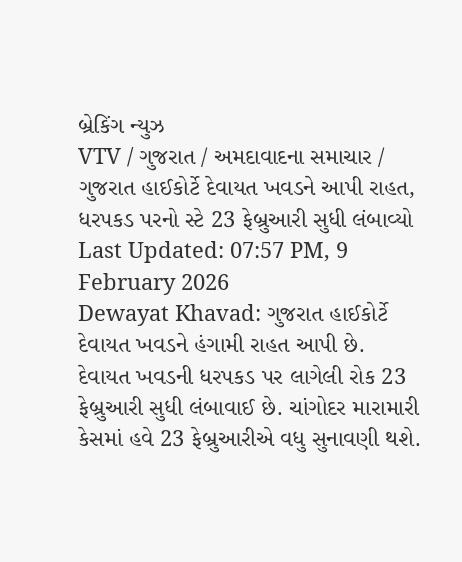બ્રેકિંગ ન્યુઝ
VTV / ગુજરાત / અમદાવાદના સમાચાર / ગુજરાત હાઈકોર્ટે દેવાયત ખવડને આપી રાહત, ધરપકડ પરનો સ્ટે 23 ફેબ્રુઆરી સુધી લંબાવ્યો
Last Updated: 07:57 PM, 9 February 2026
Dewayat Khavad: ગુજરાત હાઈકોર્ટે દેવાયત ખવડને હંગામી રાહત આપી છે. દેવાયત ખવડની ધરપકડ પર લાગેલી રોક 23 ફેબ્રુઆરી સુધી લંબાવાઈ છે. ચાંગોદર મારામારી કેસમાં હવે 23 ફેબ્રુઆરીએ વધુ સુનાવણી થશે.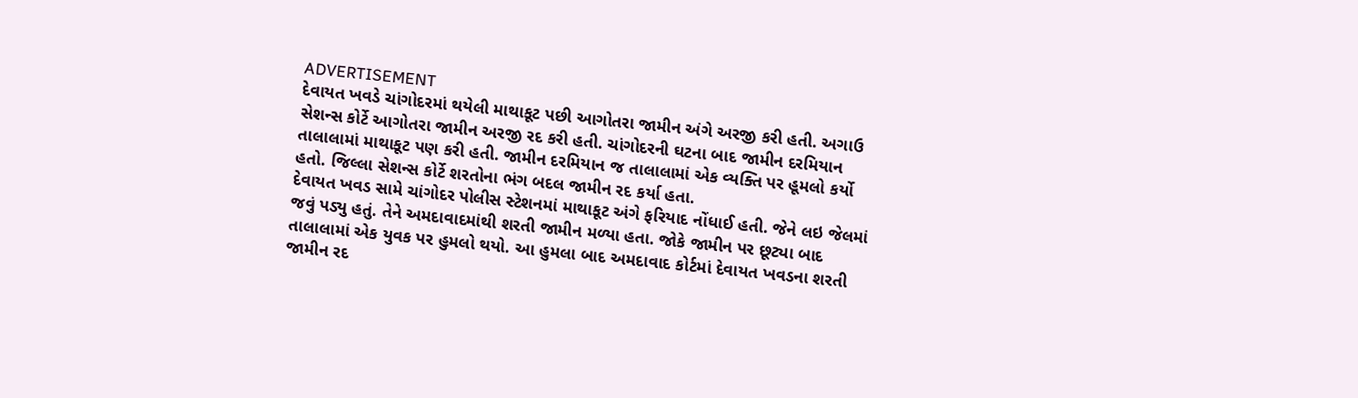ADVERTISEMENT
દેવાયત ખવડે ચાંગોદરમાં થયેલી માથાકૂટ પછી આગોતરા જામીન અંગે અરજી કરી હતી. અગાઉ સેશન્સ કોર્ટે આગોતરા જામીન અરજી રદ કરી હતી. ચાંગોદરની ઘટના બાદ જામીન દરમિયાન તાલાલામાં માથાકૂટ પણ કરી હતી. જામીન દરમિયાન જ તાલાલામાં એક વ્યક્તિ પર હૂમલો કર્યો હતો. જિલ્લા સેશન્સ કોર્ટે શરતોના ભંગ બદલ જામીન રદ કર્યા હતા.
દેવાયત ખવડ સામે ચાંગોદર પોલીસ સ્ટેશનમાં માથાકૂટ અંગે ફરિયાદ નોંધાઈ હતી. જેને લઇ જેલમાં જવું પડ્યુ હતું. તેને અમદાવાદમાંથી શરતી જામીન મળ્યા હતા. જોકે જામીન પર છૂટ્યા બાદ તાલાલામાં એક યુવક પર હુમલો થયો. આ હુમલા બાદ અમદાવાદ કોર્ટમાં દેવાયત ખવડના શરતી જામીન રદ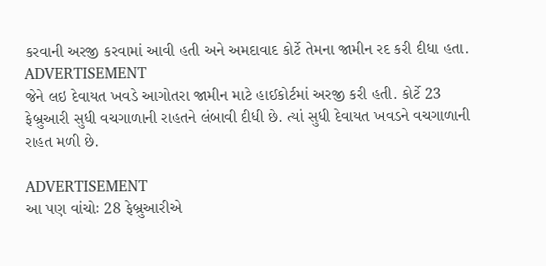કરવાની અરજી કરવામાં આવી હતી અને અમદાવાદ કોર્ટે તેમના જામીન રદ કરી દીધા હતા.
ADVERTISEMENT
જેને લઇ દેવાયત ખવડે આગોતરા જામીન માટે હાઈકોર્ટમાં અરજી કરી હતી. કોર્ટે 23 ફેબ્રુઆરી સુધી વચગાળાની રાહતને લંબાવી દીધી છે. ત્યાં સુધી દેવાયત ખવડને વચગાળાની રાહત મળી છે.

ADVERTISEMENT
આ પણ વાંચોઃ 28 ફેબ્રુઆરીએ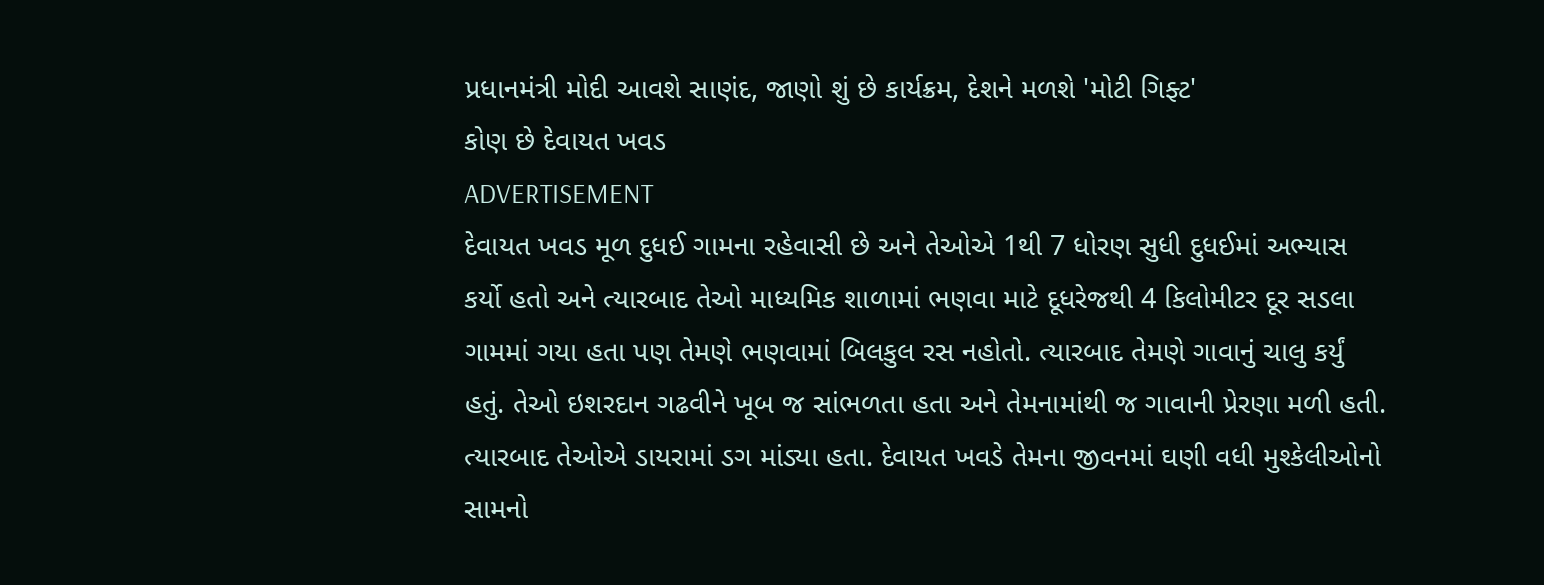પ્રધાનમંત્રી મોદી આવશે સાણંદ, જાણો શું છે કાર્યક્રમ, દેશને મળશે 'મોટી ગિફ્ટ'
કોણ છે દેવાયત ખવડ
ADVERTISEMENT
દેવાયત ખવડ મૂળ દુધઈ ગામના રહેવાસી છે અને તેઓએ 1થી 7 ધોરણ સુધી દુધઈમાં અભ્યાસ કર્યો હતો અને ત્યારબાદ તેઓ માધ્યમિક શાળામાં ભણવા માટે દૂધરેજથી 4 કિલોમીટર દૂર સડલા ગામમાં ગયા હતા પણ તેમણે ભણવામાં બિલકુલ રસ નહોતો. ત્યારબાદ તેમણે ગાવાનું ચાલુ કર્યું હતું. તેઓ ઇશરદાન ગઢવીને ખૂબ જ સાંભળતા હતા અને તેમનામાંથી જ ગાવાની પ્રેરણા મળી હતી. ત્યારબાદ તેઓએ ડાયરામાં ડગ માંડ્યા હતા. દેવાયત ખવડે તેમના જીવનમાં ઘણી વધી મુશ્કેલીઓનો સામનો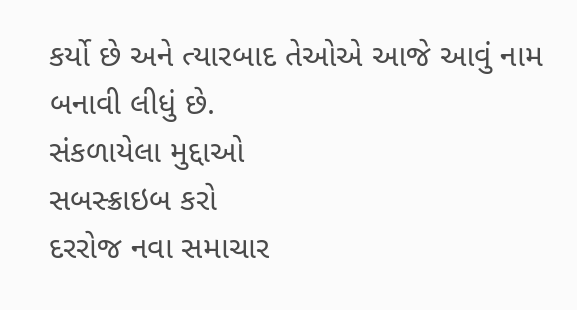કર્યો છે અને ત્યારબાદ તેઓએ આજે આવું નામ બનાવી લીધું છે.
સંકળાયેલા મુદ્દાઓ
સબસ્ક્રાઇબ કરો
દરરોજ નવા સમાચાર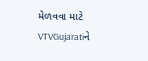મેળવવા માટે VTVGujaratiને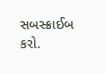સબસ્ક્રાઈબ કરો.